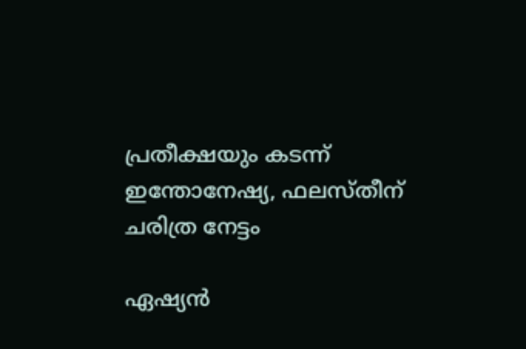പ്രതീക്ഷയും കടന്ന് ഇന്തോനേഷ്യ, ഫലസ്തീന് ചരിത്ര നേട്ടം

ഏഷ്യന്‍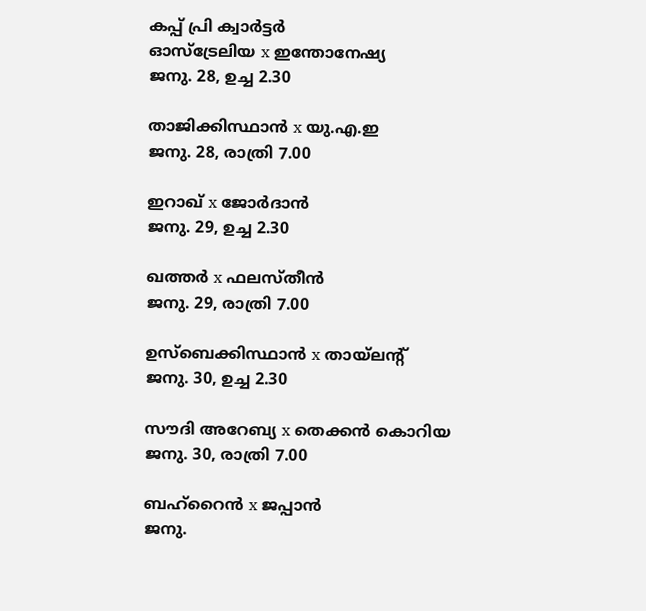കപ്പ് പ്രി ക്വാര്‍ട്ടര്‍
ഓസ്‌ട്രേലിയ x ഇന്തോനേഷ്യ
ജനു. 28, ഉച്ച 2.30

താജിക്കിസ്ഥാന്‍ x യു.എ.ഇ
ജനു. 28, രാത്രി 7.00

ഇറാഖ് x ജോര്‍ദാന്‍
ജനു. 29, ഉച്ച 2.30

ഖത്തര്‍ x ഫലസ്തീന്‍
ജനു. 29, രാത്രി 7.00

ഉസ്‌ബെക്കിസ്ഥാന്‍ x തായ്‌ലന്റ്
ജനു. 30, ഉച്ച 2.30

സൗദി അറേബ്യ x തെക്കന്‍ കൊറിയ
ജനു. 30, രാത്രി 7.00

ബഹ്‌റൈന്‍ x ജപ്പാന്‍
ജനു.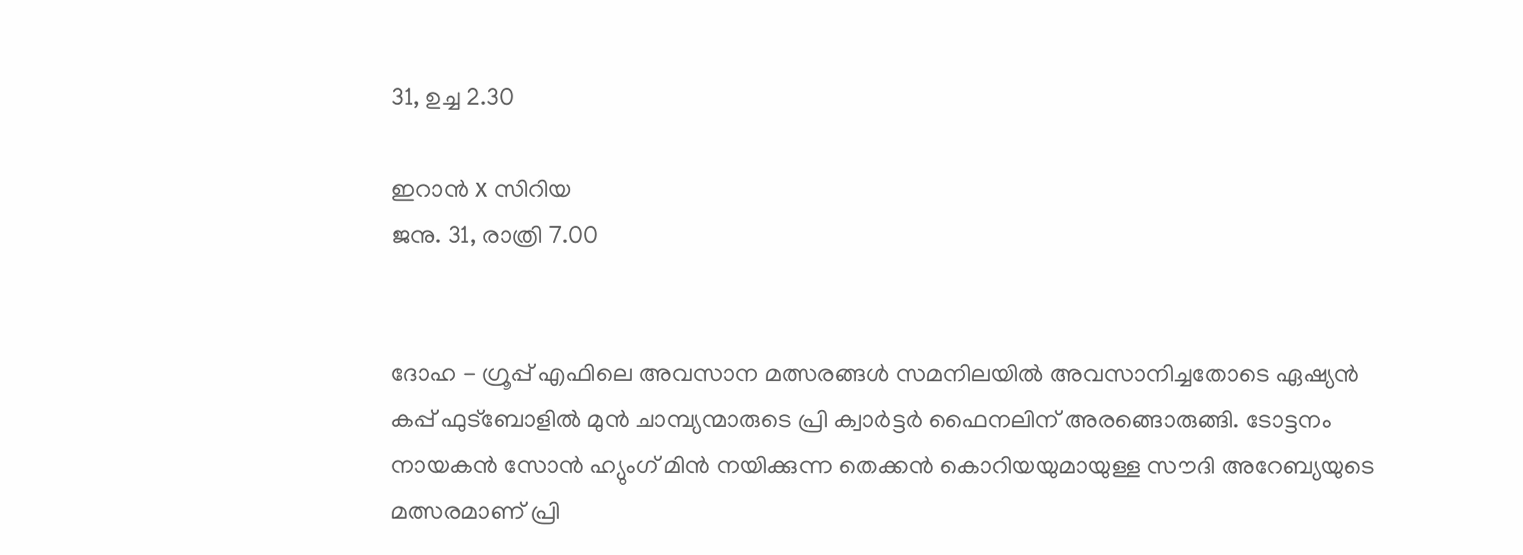31, ഉച്ച 2.30

ഇറാന്‍ x സിറിയ
ജനു. 31, രാത്രി 7.00


ദോഹ - ഗ്രൂപ്പ് എഫിലെ അവസാന മത്സരങ്ങള്‍ സമനിലയില്‍ അവസാനിച്ചതോടെ ഏഷ്യന്‍ കപ്പ് ഫുട്‌ബോളില്‍ മുന്‍ ചാമ്പ്യന്മാരുടെ പ്രി ക്വാര്‍ട്ടര്‍ ഫൈനലിന് അരങ്ങൊരുങ്ങി. ടോട്ടനം നായകന്‍ സോന്‍ ഹ്യുംഗ് മിന്‍ നയിക്കുന്ന തെക്കന്‍ കൊറിയയുമായുള്ള സൗദി അറേബ്യയുടെ മത്സരമാണ് പ്രി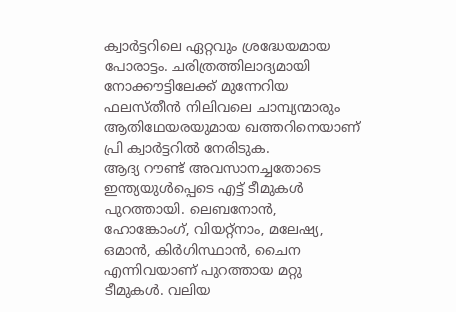ക്വാര്‍ട്ടറിലെ ഏറ്റവും ശ്രദ്ധേയമായ പോരാട്ടം. ചരിത്രത്തിലാദ്യമായി നോക്കൗട്ടിലേക്ക് മുന്നേറിയ ഫലസ്തീന്‍ നിലിവലെ ചാമ്പ്യന്മാരും ആതിഥേയരയുമായ ഖത്തറിനെയാണ് പ്രി ക്വാര്‍ട്ടറില്‍ നേരിടുക.
ആദ്യ റൗണ്ട് അവസാനച്ചതോടെ ഇന്ത്യയുള്‍പ്പെടെ എട്ട് ടീമുകള്‍ പുറത്തായി. ലെബനോന്‍, ഹോങ്കോംഗ്, വിയറ്റ്‌നാം, മലേഷ്യ, ഒമാന്‍, കിര്‍ഗിസ്ഥാന്‍, ചൈന എന്നിവയാണ് പുറത്തായ മറ്റു ടീമുകള്‍. വലിയ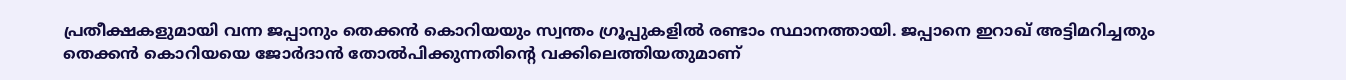പ്രതീക്ഷകളുമായി വന്ന ജപ്പാനും തെക്കന്‍ കൊറിയയും സ്വന്തം ഗ്രൂപ്പുകളില്‍ രണ്ടാം സ്ഥാനത്തായി. ജപ്പാനെ ഇറാഖ് അട്ടിമറിച്ചതും തെക്കന്‍ കൊറിയയെ ജോര്‍ദാന്‍ തോല്‍പിക്കുന്നതിന്റെ വക്കിലെത്തിയതുമാണ്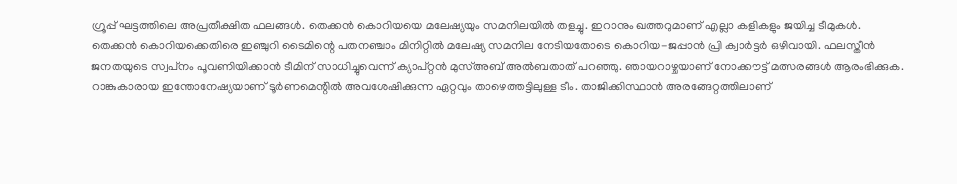ഗ്രൂപ്പ് ഘട്ടത്തിലെ അപ്രതീക്ഷിത ഫലങ്ങള്‍. തെക്കന്‍ കൊറിയയെ മലേഷ്യയും സമനിലയില്‍ തളച്ചു. ഇറാനും ഖത്തറുമാണ് എല്ലാ കളികളും ജയിച്ച ടീമുകള്‍.
തെക്കന്‍ കൊറിയക്കെതിരെ ഇഞ്ചുറി ടൈമിന്റെ പതനഞ്ചാം മിനിറ്റില്‍ മലേഷ്യ സമനില നേടിയതോടെ കൊറിയ-ജപ്പാന്‍ പ്രി ക്വാര്‍ട്ടര്‍ ഒഴിവായി. ഫലസ്തീന്‍ ജനതയുടെ സ്വപ്‌നം പൂവണിയിക്കാന്‍ ടീമിന് സാധിച്ചുവെന്ന് ക്യാപ്റ്റന്‍ മുസ്അബ് അല്‍ബതാത് പറഞ്ഞു. ഞായറാഴ്ചയാണ് നോക്കൗട്ട് മത്സരങ്ങള്‍ ആരംഭിക്കുക. റാങ്കുകാരായ ഇന്തോനേഷ്യയാണ് ടൂര്‍ണമെന്റില്‍ അവശേഷിക്കുന്ന ഏറ്റവും താഴെത്തട്ടിലുള്ള ടീം. താജിക്കിസ്ഥാന്‍ അരങ്ങേറ്റത്തിലാണ്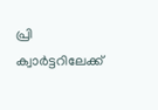പ്രി ക്വാര്‍ട്ടറിലേക്ക്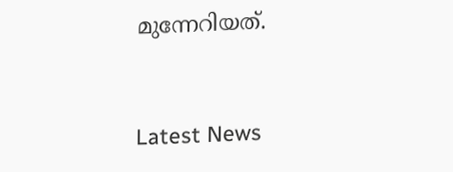മുന്നേറിയത്.


Latest News